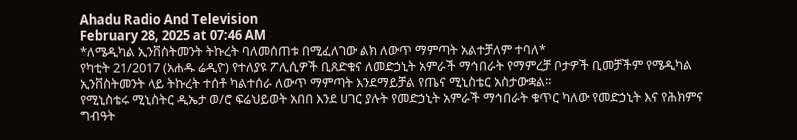Ahadu Radio And Television
February 28, 2025 at 07:46 AM
*ለሜዲካል ኢንቨስትመንት ትኩረት ባለመሰጠቱ በሚፈለገው ልክ ለውጥ ማምጣት አልተቻለም ተባለ*
የካቲት 21/2017 (አሐዱ ሬዲዮ) የተለያዩ ፖሊሲዎች ቢጸድቁና ለመድኃኒት አምራች ማኅበራት የማምረቻ ቦታዎች ቢመቻችም የሜዲካል ኢንቨስትመንት ላይ ትኩረት ተሰቶ ካልተሰራ ለውጥ ማምጣት እንደማይቻል የጤና ሚኒስቴር አስታውቋል፡፡
የሚኒስቴሩ ሚኒስትር ዲኤታ ወ/ሮ ፍሬህይወት አበበ እንደ ሀገር ያሉት የመድኃኒት አምራች ማኅበራት ቁጥር ካለው የመድኃኒት እና የሕክምና ግብዓት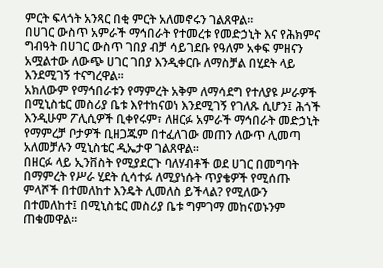ምርት ፍላጎት አንጻር በቂ ምርት አለመኖሩን ገልጸዋል።
በሀገር ውስጥ አምራች ማኅበራት የተመረቱ የመድኃኒት እና የሕክምና ግብዓት በሀገር ውስጥ ገበያ ብቻ ሳይገደቡ የዓለም አቀፍ ምዘናን አሟልተው ለውጭ ሀገር ገበያ እንዲቀርቡ ለማስቻል በሂደት ላይ እንደሚገኝ ተናግረዋል፡፡
አክለውም የማኅበራቱን የማምረት አቅም ለማሳደግ የተለያዩ ሥራዎች በሚኒስቴር መስሪያ ቤቱ እየተከናወነ እንደሚገኝ የገለጹ ሲሆን፤ ሕጎች እንዲሁም ፖሊሲዎች ቢቀየሩም፣ ለዘርፉ አምራች ማኅበራት መድኃኒት የማምረቻ ቦታዎች ቢዘጋጁም በተፈለገው መጠን ለውጥ ሊመጣ አለመቻሉን ሚኒስቴር ዲኤታዋ ገልጸዋል፡፡
በዘርፉ ላይ ኢንቨስት የሚያደርጉ ባለሃብቶች ወደ ሀገር በመግባት በማምረት የሥራ ሂደት ሲሳተፉ ለሚያነሱት ጥያቄዎች የሚሰጡ ምላሾች በተመለከተ እንዴት ሊመለስ ይችላል? የሚለውን በተመለከተ፤ በሚኒስቴር መስሪያ ቤቱ ግምገማ መከናወኑንም ጠቁመዋል፡፡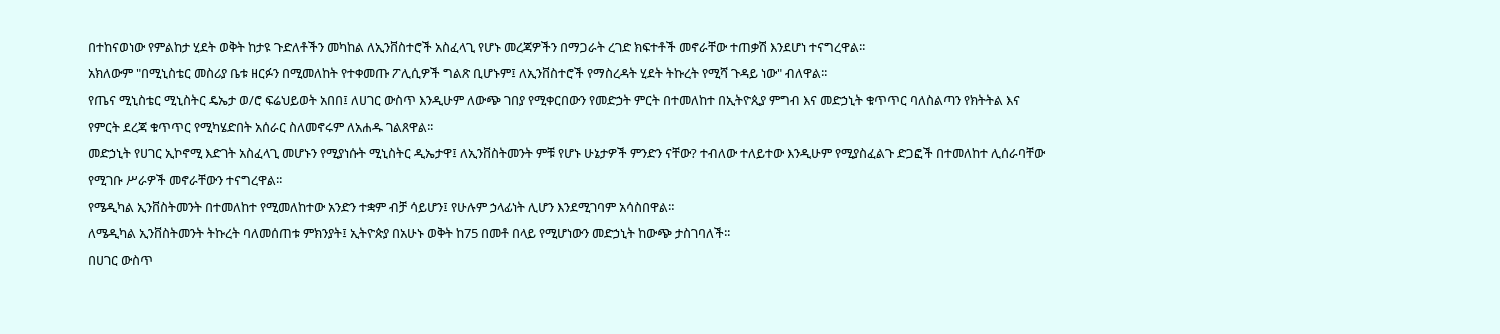በተከናወነው የምልከታ ሂደት ወቅት ከታዩ ጉድለቶችን መካከል ለኢንቨስተሮች አስፈላጊ የሆኑ መረጃዎችን በማጋራት ረገድ ክፍተቶች መኖራቸው ተጠቃሽ እንደሆነ ተናግረዋል፡፡
አክለውም "በሚኒስቴር መስሪያ ቤቱ ዘርፉን በሚመለከት የተቀመጡ ፖሊሲዎች ግልጽ ቢሆኑም፤ ለኢንቨስተሮች የማስረዳት ሂደት ትኩረት የሚሻ ጉዳይ ነው" ብለዋል፡፡
የጤና ሚኒስቴር ሚኒስትር ዴኤታ ወ/ሮ ፍሬህይወት አበበ፤ ለሀገር ውስጥ እንዲሁም ለውጭ ገበያ የሚቀርበውን የመድኃት ምርት በተመለከተ በኢትዮጲያ ምግብ እና መድኃኒት ቁጥጥር ባለስልጣን የክትትል እና የምርት ደረጃ ቁጥጥር የሚካሄድበት አሰራር ስለመኖሩም ለአሐዱ ገልጸዋል፡፡
መድኃኒት የሀገር ኢኮኖሚ እድገት አስፈላጊ መሆኑን የሚያነሱት ሚኒስትር ዲኤታዋ፤ ለኢንቨስትመንት ምቹ የሆኑ ሁኔታዎች ምንድን ናቸው? ተብለው ተለይተው እንዲሁም የሚያስፈልጉ ድጋፎች በተመለከተ ሊሰራባቸው የሚገቡ ሥራዎች መኖራቸውን ተናግረዋል፡፡
የሜዲካል ኢንቨስትመንት በተመለከተ የሚመለከተው አንድን ተቋም ብቻ ሳይሆን፤ የሁሉም ኃላፊነት ሊሆን እንደሚገባም አሳስበዋል።
ለሜዲካል ኢንቨስትመንት ትኩረት ባለመሰጠቱ ምክንያት፤ ኢትዮጵያ በአሁኑ ወቅት ከ75 በመቶ በላይ የሚሆነውን መድኃኒት ከውጭ ታስገባለች፡፡
በሀገር ውስጥ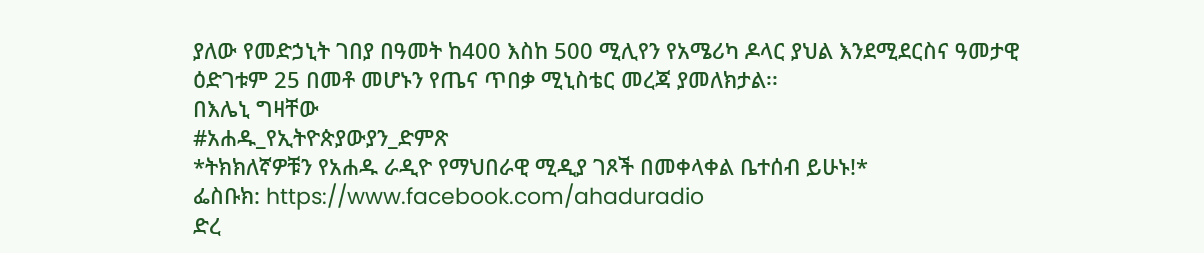ያለው የመድኃኒት ገበያ በዓመት ከ400 እስከ 500 ሚሊየን የአሜሪካ ዶላር ያህል እንደሚደርስና ዓመታዊ ዕድገቱም 25 በመቶ መሆኑን የጤና ጥበቃ ሚኒስቴር መረጃ ያመለክታል፡፡
በእሌኒ ግዛቸው
#አሐዱ_የኢትዮጵያውያን_ድምጽ
*ትክክለኛዎቹን የአሐዱ ራዲዮ የማህበራዊ ሚዲያ ገጾች በመቀላቀል ቤተሰብ ይሁኑ!*
ፌስቡክ: https://www.facebook.com/ahaduradio
ድረ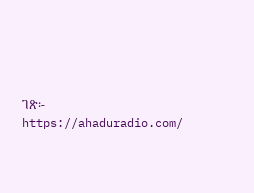ገጽ፡- https://ahaduradio.com/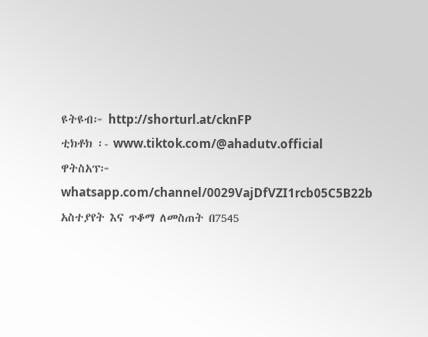ዩትዩብ፦ http://shorturl.at/cknFP
ቲክቶክ ፡- www.tiktok.com/@ahadutv.official
ዋትስአፕ፦ whatsapp.com/channel/0029VajDfVZI1rcb05C5B22b
አስተያየት እና ጥቆማ ለመስጠት በ7545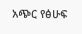አጭር የፅሁፍ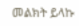መልክት ይላኩ